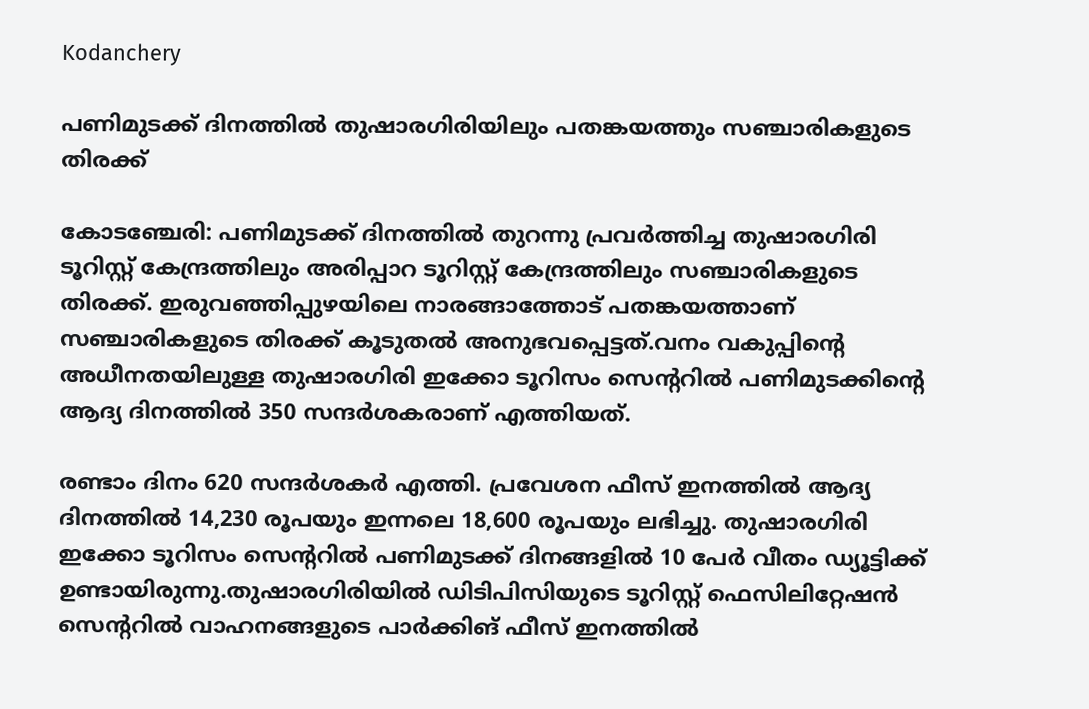Kodanchery

പണിമുടക്ക് ദിനത്തിൽ തുഷാരഗിരിയിലും പതങ്കയത്തും സഞ്ചാരികളുടെ തിരക്ക്

കോടഞ്ചേരി: പണിമുടക്ക് ദിനത്തിൽ തുറന്നു പ്രവർത്തിച്ച തുഷാരഗിരി ടൂറിസ്റ്റ് കേന്ദ്രത്തിലും അരിപ്പാറ ടൂറിസ്റ്റ് കേന്ദ്രത്തിലും സഞ്ചാരികളുടെ തിരക്ക്. ഇരുവഞ്ഞിപ്പുഴയിലെ നാരങ്ങാത്തോട് പതങ്കയത്താണ് സഞ്ചാരികളുടെ തിരക്ക് കൂടുതൽ അനുഭവപ്പെട്ടത്.വനം വകുപ്പിന്റെ അധീനതയിലുള്ള തുഷാരഗിരി ഇക്കോ ടൂറിസം സെന്ററിൽ പണിമുടക്കിന്റെ ആദ്യ ദിനത്തിൽ 350 സന്ദർശകരാണ് എത്തിയത്.

രണ്ടാം ദിനം 620 സന്ദർശകർ എത്തി. പ്രവേശന ഫീസ് ഇനത്തിൽ ആദ്യ ദിനത്തിൽ 14,230 രൂപയും ഇന്നലെ 18,600 രൂപയും ലഭിച്ചു. തുഷാരഗിരി ഇക്കോ ടൂറിസം സെന്ററിൽ പണിമുടക്ക് ദിനങ്ങളിൽ 10 പേർ വീതം ഡ്യൂട്ടിക്ക് ഉണ്ടായിരുന്നു.തുഷാരഗിരിയിൽ ഡിടിപിസിയുടെ ടൂറിസ്റ്റ് ഫെസിലിറ്റേഷൻ സെന്ററിൽ വാഹനങ്ങളുടെ പാർക്കിങ് ഫീസ് ഇനത്തിൽ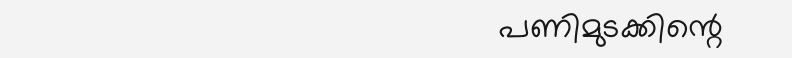പണിമുടക്കിന്റെ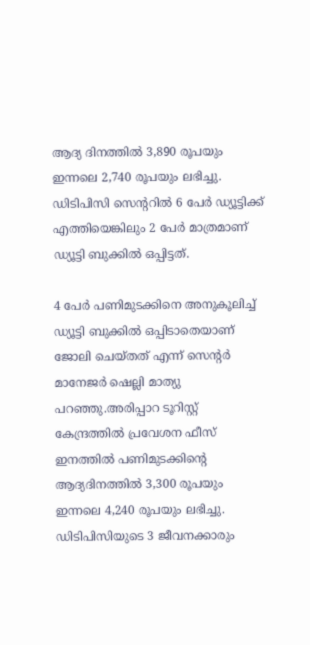ആദ്യ ദിനത്തിൽ 3,890 രൂപയും ഇന്നലെ 2,740 രൂപയും ലഭിച്ചു. ഡിടിപിസി സെന്ററിൽ 6 പേർ ഡ്യൂട്ടിക്ക് എത്തിയെങ്കിലും 2 പേർ മാത്രമാണ് ഡ്യൂട്ടി ബുക്കിൽ ഒപ്പിട്ടത്.

4 പേർ പണിമുടക്കിനെ അനുകൂലിച്ച് ഡ്യൂട്ടി ബുക്കിൽ ഒപ്പിടാതെയാണ് ജോലി ചെയ്തത് എന്ന് സെന്റർ മാനേജർ ഷെല്ലി മാത്യു പറഞ്ഞു.അരിപ്പാറ ടൂറിസ്റ്റ് കേന്ദ്രത്തിൽ പ്രവേശന ഫീസ് ഇനത്തിൽ പണിമുടക്കിന്റെ ആദ്യദിനത്തിൽ 3,300 രൂപയും ഇന്നലെ 4,240 രൂപയും ലഭിച്ചു. ഡിടിപിസിയുടെ 3 ജീവനക്കാരും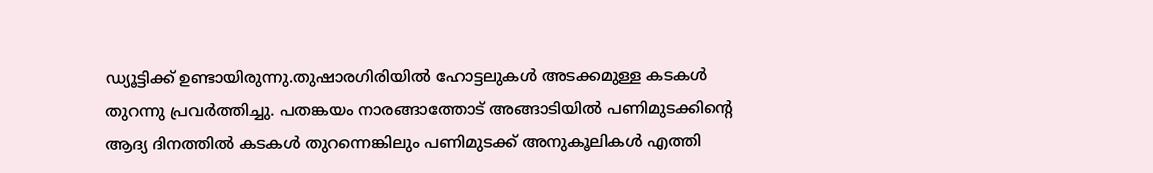ഡ്യൂട്ടിക്ക് ഉണ്ടായിരുന്നു.തുഷാരഗിരിയിൽ ഹോട്ടലുകൾ അടക്കമുള്ള കടകൾ തുറന്നു പ്രവർത്തിച്ചു. പതങ്കയം നാരങ്ങാത്തോട് അങ്ങാടിയിൽ പണിമുടക്കിന്റെ ആദ്യ ദിനത്തിൽ കടകൾ തുറന്നെങ്കിലും പണിമുടക്ക് അനുകൂലികൾ എത്തി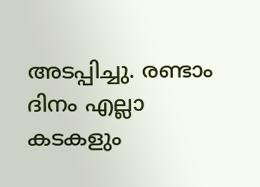അടപ്പിച്ചു. രണ്ടാം ദിനം എല്ലാ കടകളും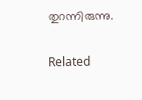തുറന്നിരുന്നു.

Related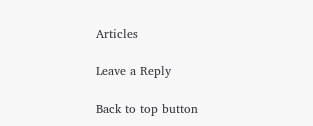Articles

Leave a Reply

Back to top button